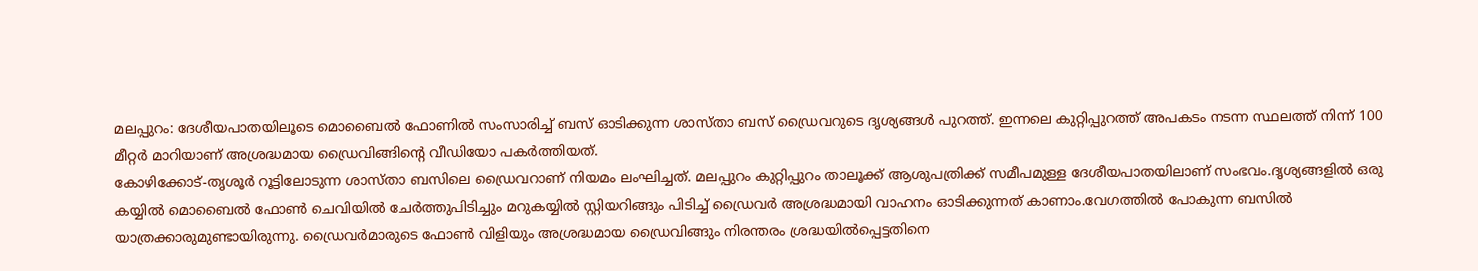മലപ്പുറം: ദേശീയപാതയിലൂടെ മൊബൈൽ ഫോണിൽ സംസാരിച്ച് ബസ് ഓടിക്കുന്ന ശാസ്താ ബസ് ഡ്രൈവറുടെ ദൃശ്യങ്ങൾ പുറത്ത്. ഇന്നലെ കുറ്റിപ്പുറത്ത് അപകടം നടന്ന സ്ഥലത്ത് നിന്ന് 100 മീറ്റർ മാറിയാണ് അശ്രദ്ധമായ ഡ്രൈവിങ്ങിന്റെ വീഡിയോ പകർത്തിയത്.
കോഴിക്കോട്-തൃശൂർ റൂട്ടിലോടുന്ന ശാസ്താ ബസിലെ ഡ്രൈവറാണ് നിയമം ലംഘിച്ചത്. മലപ്പുറം കുറ്റിപ്പുറം താലൂക്ക് ആശുപത്രിക്ക് സമീപമുള്ള ദേശീയപാതയിലാണ് സംഭവം.ദൃശ്യങ്ങളിൽ ഒരു കയ്യിൽ മൊബൈൽ ഫോൺ ചെവിയിൽ ചേർത്തുപിടിച്ചും മറുകയ്യിൽ സ്റ്റിയറിങ്ങും പിടിച്ച് ഡ്രൈവർ അശ്രദ്ധമായി വാഹനം ഓടിക്കുന്നത് കാണാം.വേഗത്തിൽ പോകുന്ന ബസിൽ യാത്രക്കാരുമുണ്ടായിരുന്നു. ഡ്രൈവർമാരുടെ ഫോൺ വിളിയും അശ്രദ്ധമായ ഡ്രൈവിങ്ങും നിരന്തരം ശ്രദ്ധയിൽപ്പെട്ടതിനെ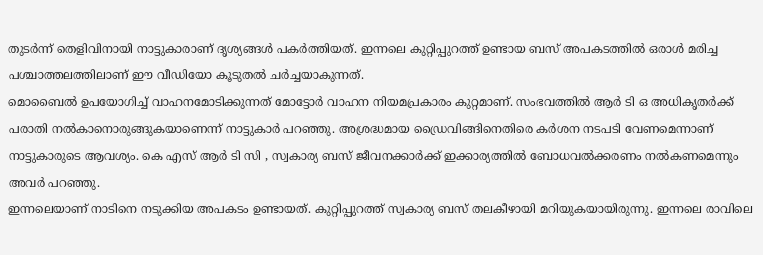തുടർന്ന് തെളിവിനായി നാട്ടുകാരാണ് ദൃശ്യങ്ങൾ പകർത്തിയത്. ഇന്നലെ കുറ്റിപ്പുറത്ത് ഉണ്ടായ ബസ് അപകടത്തിൽ ഒരാൾ മരിച്ച പശ്ചാത്തലത്തിലാണ് ഈ വീഡിയോ കൂടുതൽ ചർച്ചയാകുന്നത്.
മൊബൈൽ ഉപയോഗിച്ച് വാഹനമോടിക്കുന്നത് മോട്ടോർ വാഹന നിയമപ്രകാരം കുറ്റമാണ്. സംഭവത്തിൽ ആർ ടി ഒ അധികൃതർക്ക് പരാതി നൽകാനൊരുങ്ങുകയാണെന്ന് നാട്ടുകാർ പറഞ്ഞു. അശ്രദ്ധമായ ഡ്രൈവിങ്ങിനെതിരെ കർശന നടപടി വേണമെന്നാണ് നാട്ടുകാരുടെ ആവശ്യം. കെ എസ് ആർ ടി സി , സ്വകാര്യ ബസ് ജീവനക്കാർക്ക് ഇക്കാര്യത്തിൽ ബോധവൽക്കരണം നൽകണമെന്നും അവർ പറഞ്ഞു.
ഇന്നലെയാണ് നാടിനെ നടുക്കിയ അപകടം ഉണ്ടായത്. കുറ്റിപ്പുറത്ത് സ്വകാര്യ ബസ് തലകീഴായി മറിയുകയായിരുന്നു. ഇന്നലെ രാവിലെ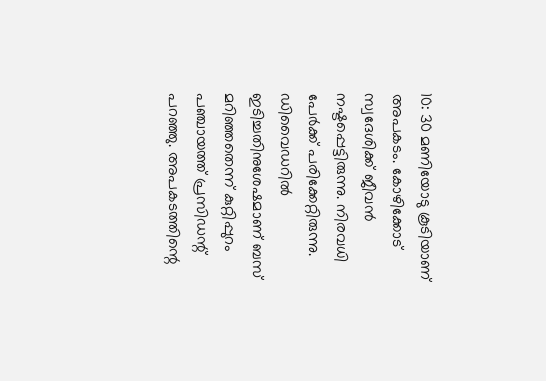10: 30 മണിയോടു കൂടിയാണ് അപകടം. കോഴിക്കോട് സ്വദേശിക്ക് ജീവൻ നഷ്ടപ്പെട്ടിരുന്നു. നിരവധി പേർക്ക് പരിക്കേറ്റിരുന്നു. ഡിവൈഡറിൽ ഇടിച്ചതിനുശേഷമാണ് ബസ് മറിഞ്ഞതെന്ന് കുറ്റിപ്പുറം പഞ്ചായത്ത് പ്രസിഡന്റ് പറഞ്ഞു. അപകടത്തിന്റെ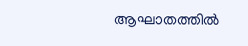ആഘാതത്തിൽ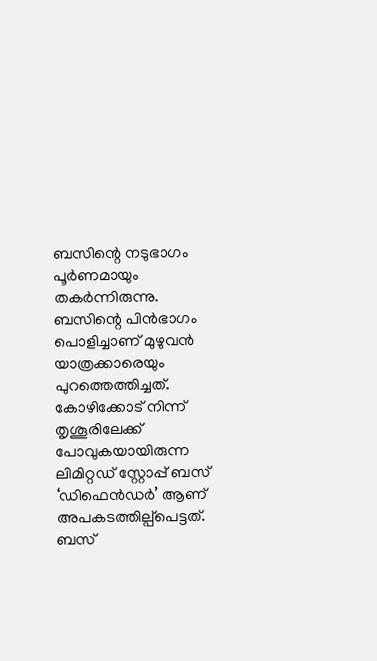ബസിന്റെ നടുഭാഗം പൂർണമായും തകർന്നിരുന്നു.
ബസിന്റെ പിൻഭാഗം പൊളിച്ചാണ് മുഴുവൻ യാത്രക്കാരെയും പുറത്തെത്തിച്ചത്. കോഴിക്കോട് നിന്ന് തൃശൂരിലേക്ക് പോവുകയായിരുന്ന ലിമിറ്റഡ് സ്റ്റോപ്പ് ബസ് ‘ഡിഫെൻഡർ’ ആണ് അപകടത്തില്പ്പെട്ടത്. ബസ്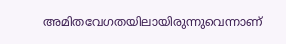അമിതവേഗതയിലായിരുന്നുവെന്നാണ്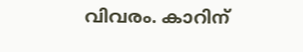വിവരം. കാറിന്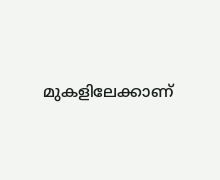മുകളിലേക്കാണ്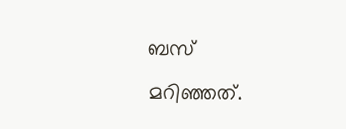ബസ് മറിഞ്ഞത്.